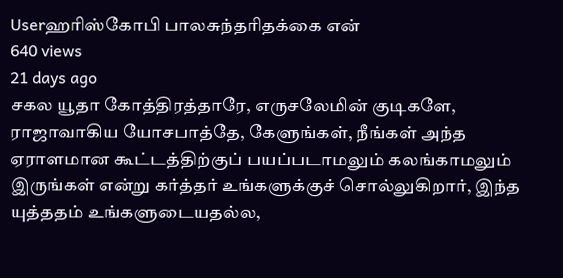Userஹரிஸ்கோபி‌‌ பாலசுந்தரிதக்கை என்
640 views
21 days ago
சகல யூதா கோத்திரத்தாரே, எருசலேமின் குடிகளே, ராஜாவாகிய யோசபாத்தே, கேளுங்கள், நீங்கள் அந்த ஏராளமான கூட்டத்திற்குப் பயப்படாமலும் கலங்காமலும் இருங்கள் என்று கர்த்தர் உங்களுக்குச் சொல்லுகிறார், இந்த யுத்ததம் உங்களுடையதல்ல,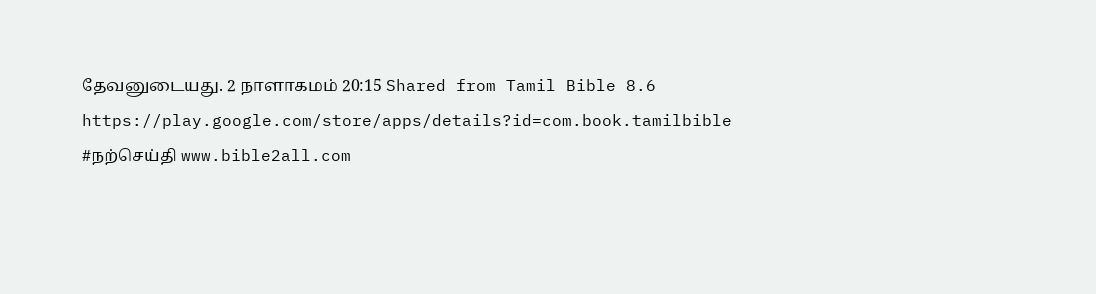தேவனுடையது. 2 நாளாகமம் 20:15 Shared from Tamil Bible 8.6 https://play.google.com/store/apps/details?id=com.book.tamilbible #நற்செய்தி www.bible2all.com